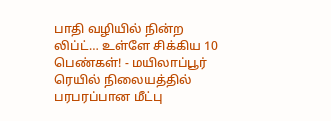பாதி வழியில் நின்ற லிப்ட்… உள்ளே சிக்கிய 10 பெண்கள்! - மயிலாப்பூர் ரெயில் நிலையத்தில் பரபரப்பான மீட்பு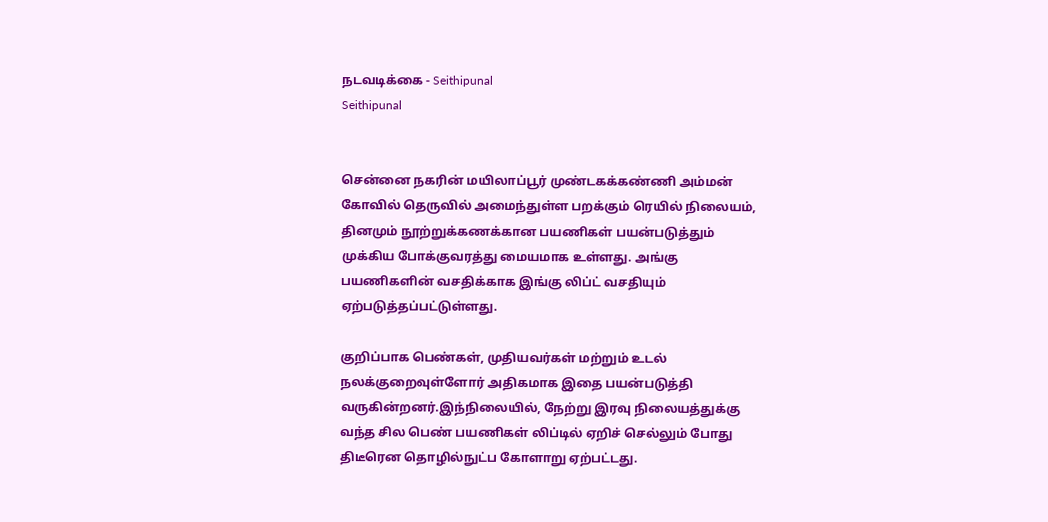நடவடிக்கை - Seithipunal
Seithipunal


சென்னை நகரின் மயிலாப்பூர் முண்டகக்கண்ணி அம்மன் கோவில் தெருவில் அமைந்துள்ள பறக்கும் ரெயில் நிலையம், தினமும் நூற்றுக்கணக்கான பயணிகள் பயன்படுத்தும் முக்கிய போக்குவரத்து மையமாக உள்ளது. அங்கு பயணிகளின் வசதிக்காக இங்கு லிப்ட் வசதியும் ஏற்படுத்தப்பட்டுள்ளது.

குறிப்பாக பெண்கள், முதியவர்கள் மற்றும் உடல் நலக்குறைவுள்ளோர் அதிகமாக இதை பயன்படுத்தி வருகின்றனர்.இந்நிலையில், நேற்று இரவு நிலையத்துக்கு வந்த சில பெண் பயணிகள் லிப்டில் ஏறிச் செல்லும் போது திடீரென தொழில்நுட்ப கோளாறு ஏற்பட்டது.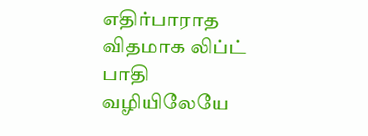எதிர்பாராத விதமாக லிப்ட் பாதி வழியிலேயே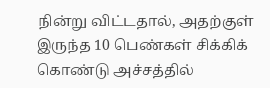நின்று விட்டதால், அதற்குள் இருந்த 10 பெண்கள் சிக்கிக் கொண்டு அச்சத்தில்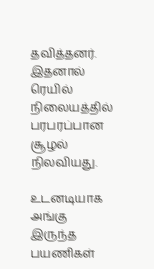தவித்தனர். இதனால் ரெயில் நிலையத்தில் பரபரப்பான சூழல் நிலவியது.

உடனடியாக அங்கு இருந்த பயணிகள்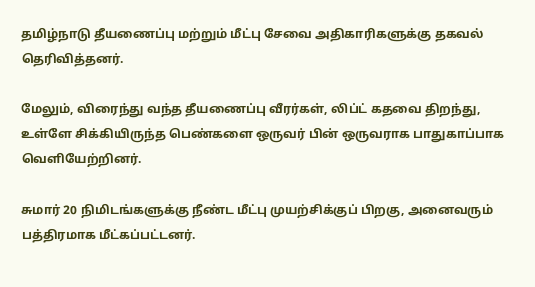தமிழ்நாடு தீயணைப்பு மற்றும் மீட்பு சேவை அதிகாரிகளுக்கு தகவல் தெரிவித்தனர்.

மேலும், விரைந்து வந்த தீயணைப்பு வீரர்கள், லிப்ட் கதவை திறந்து, உள்ளே சிக்கியிருந்த பெண்களை ஒருவர் பின் ஒருவராக பாதுகாப்பாக வெளியேற்றினர்.

சுமார் 20 நிமிடங்களுக்கு நீண்ட மீட்பு முயற்சிக்குப் பிறகு, அனைவரும் பத்திரமாக மீட்கப்பட்டனர்.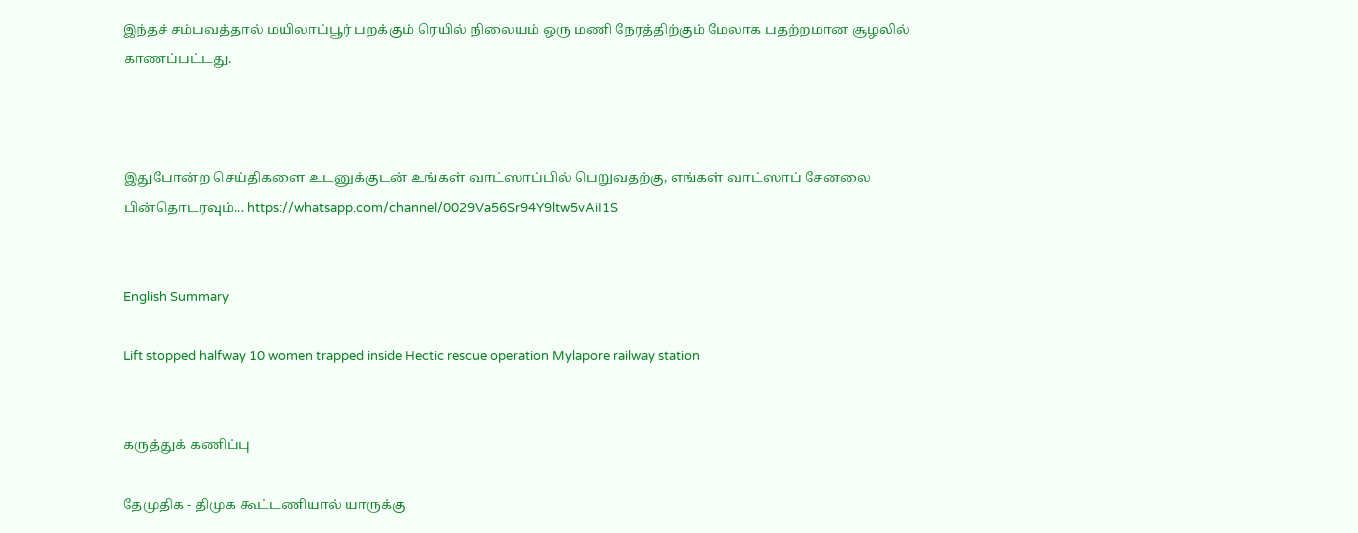இந்தச் சம்பவத்தால் மயிலாப்பூர் பறக்கும் ரெயில் நிலையம் ஒரு மணி நேரத்திற்கும் மேலாக பதற்றமான சூழலில் காணப்பட்டது.



இதுபோன்ற செய்திகளை உடனுக்குடன் உங்கள் வாட்ஸாப்பில் பெறுவதற்கு, எங்கள் வாட்ஸாப் சேனலை பின்தொடரவும்... https://whatsapp.com/channel/0029Va56Sr94Y9ltw5vAiI1S


English Summary

Lift stopped halfway 10 women trapped inside Hectic rescue operation Mylapore railway station


கருத்துக் கணிப்பு

தேமுதிக - திமுக கூட்டணியால் யாருக்கு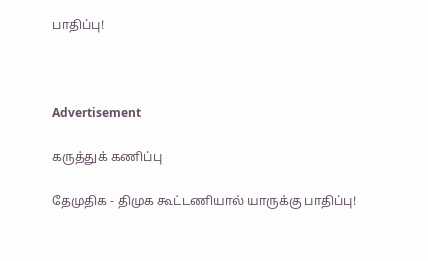பாதிப்பு!



Advertisement

கருத்துக் கணிப்பு

தேமுதிக - திமுக கூட்டணியால் யாருக்கு பாதிப்பு!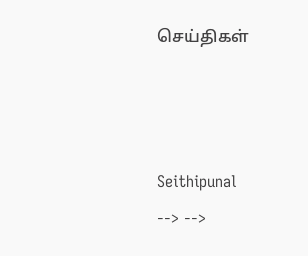செய்திகள்



Seithipunal
--> -->